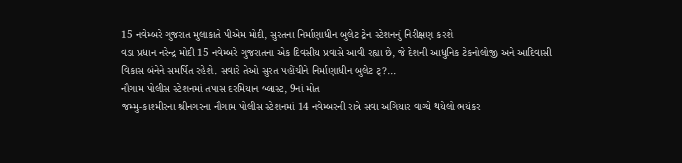15 નવેમ્બરે ગુજરાત મુલાકાતે પીએમ મોદી, સુરતના નિર્માણાધીન બુલેટ ટ્રેન સ્ટેશનનું નિરીક્ષણ કરશે
વડા પ્રધાન નરેન્દ્ર મોદી 15 નવેમ્બરે ગુજરાતના એક દિવસીય પ્રવાસે આવી રહ્યા છે, જે દેશની આધુનિક ટેકનોલોજી અને આદિવાસી વિકાસ બંનેને સમર્પિત રહેશે. સવારે તેઓ સુરત પહોંચીને નિર્માણાધીન બુલેટ ટ્?...
નૌગામ પોલીસ સ્ટેશનમાં તપાસ દરમિયાન બ્લાસ્ટ, 9નાં મોત
જમ્મુ-કાશ્મીરના શ્રીનગરના નૌગામ પોલીસ સ્ટેશનમાં 14 નવેમ્બરની રાત્રે સવા અગિયાર વાગ્યે થયેલો ભયંકર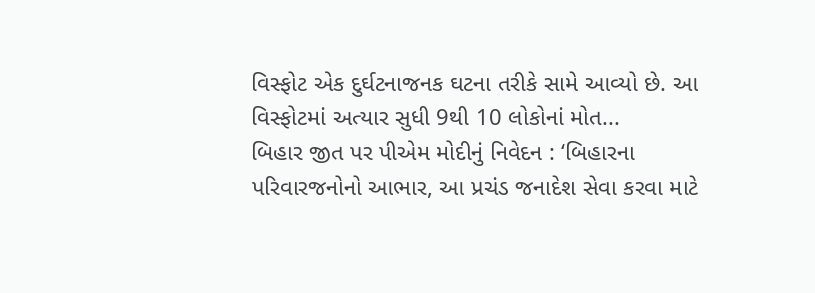વિસ્ફોટ એક દુર્ઘટનાજનક ઘટના તરીકે સામે આવ્યો છે. આ વિસ્ફોટમાં અત્યાર સુધી 9થી 10 લોકોનાં મોત...
બિહાર જીત પર પીએમ મોદીનું નિવેદન : ‘બિહારના પરિવારજનોનો આભાર, આ પ્રચંડ જનાદેશ સેવા કરવા માટે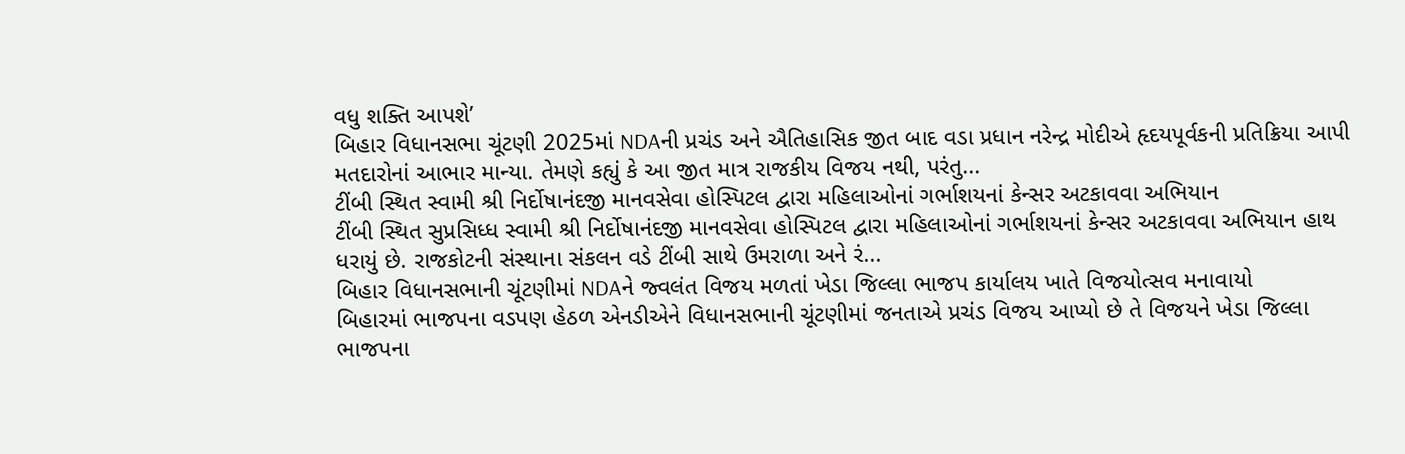વધુ શક્તિ આપશે’
બિહાર વિધાનસભા ચૂંટણી 2025માં NDAની પ્રચંડ અને ઐતિહાસિક જીત બાદ વડા પ્રધાન નરેન્દ્ર મોદીએ હૃદયપૂર્વકની પ્રતિક્રિયા આપી મતદારોનાં આભાર માન્યા. તેમણે કહ્યું કે આ જીત માત્ર રાજકીય વિજય નથી, પરંતુ...
ટીંબી સ્થિત સ્વામી શ્રી નિર્દોષાનંદજી માનવસેવા હોસ્પિટલ દ્વારા મહિલાઓનાં ગર્ભાશયનાં કેન્સર અટકાવવા અભિયાન
ટીંબી સ્થિત સુપ્રસિધ્ધ સ્વામી શ્રી નિર્દોષાનંદજી માનવસેવા હોસ્પિટલ દ્વારા મહિલાઓનાં ગર્ભાશયનાં કેન્સર અટકાવવા અભિયાન હાથ ધરાયું છે. રાજકોટની સંસ્થાના સંકલન વડે ટીંબી સાથે ઉમરાળા અને રં...
બિહાર વિધાનસભાની ચૂંટણીમાં NDAને જ્વલંત વિજય મળતાં ખેડા જિલ્લા ભાજપ કાર્યાલય ખાતે વિજયોત્સવ મનાવાયો
બિહારમાં ભાજપના વડપણ હેઠળ એનડીએને વિધાનસભાની ચૂંટણીમાં જનતાએ પ્રચંડ વિજય આપ્યો છે તે વિજયને ખેડા જિલ્લા ભાજપના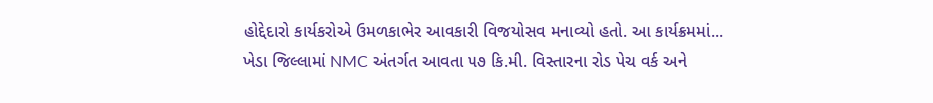હોદ્દેદારો કાર્યકરોએ ઉમળકાભેર આવકારી વિજયોસવ મનાવ્યો હતો. આ કાર્યક્રમમાં...
ખેડા જિલ્લામાં NMC અંતર્ગત આવતા ૫૭ કિ.મી. વિસ્તારના રોડ પેચ વર્ક અને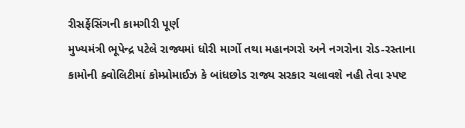રીસર્ફેસિંગની કામગીરી પૂર્ણ
મુખ્યમંત્રી ભૂપેન્દ્ર પટેલે રાજ્યમાં ધોરી માર્ગો તથા મહાનગરો અને નગરોના રોડ-રસ્તાના કામોની ક્વોલિટીમાં કોમ્પ્રોમાઈઝ કે બાંધછોડ રાજ્ય સરકાર ચલાવશે નહી તેવા સ્પષ્ટ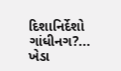દિશાનિર્દેશો ગાંધીનગ?...
ખેડા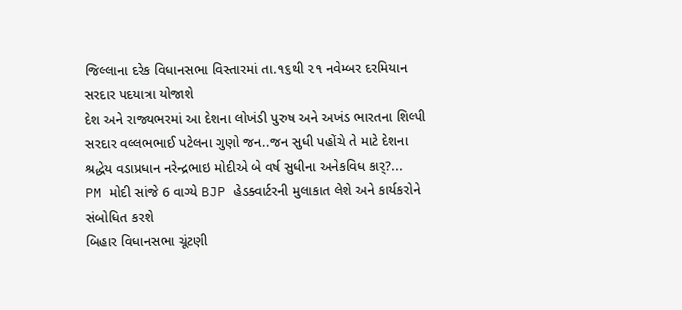જિલ્લાના દરેક વિધાનસભા વિસ્તારમાં તા.૧૬થી ૨૧ નવેમ્બર દરમિયાન સરદાર પદયાત્રા યોજાશે
દેશ અને રાજ્યભરમાં આ દેશના લોખંડી પુરુષ અને અખંડ ભારતના શિલ્પી સરદાર વલ્લભભાઈ પટેલના ગુણો જન..જન સુધી પહોંચે તે માટે દેશના શ્રદ્ધેય વડાપ્રધાન નરેન્દ્રભાઇ મોદીએ બે વર્ષ સુધીના અનેકવિધ કાર્?...
PM મોદી સાંજે 6 વાગ્યે BJP હેડક્વાર્ટરની મુલાકાત લેશે અને કાર્યકરોને સંબોધિત કરશે
બિહાર વિધાનસભા ચૂંટણી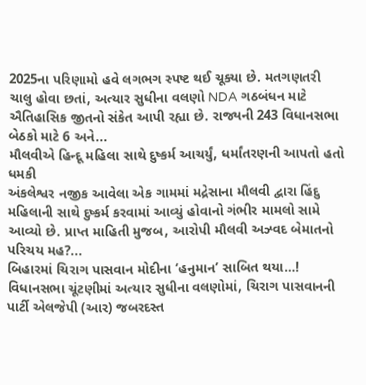2025ના પરિણામો હવે લગભગ સ્પષ્ટ થઈ ચૂક્યા છે. મતગણતરી ચાલુ હોવા છતાં, અત્યાર સુધીના વલણો NDA ગઠબંધન માટે ઐતિહાસિક જીતનો સંકેત આપી રહ્યા છે. રાજ્યની 243 વિધાનસભા બેઠકો માટે 6 અને...
મૌલવીએ હિન્દૂ મહિલા સાથે દુષ્કર્મ આચર્યું, ધર્માંતરણની આપતો હતો ધમકી
અંકલેશ્વર નજીક આવેલા એક ગામમાં મદ્રેસાના મૌલવી દ્વારા હિંદુ મહિલાની સાથે દુષ્કર્મ કરવામાં આવ્યું હોવાનો ગંભીર મામલો સામે આવ્યો છે. પ્રાપ્ત માહિતી મુજબ, આરોપી મૌલવી અઝ્વદ બેમાતનો પરિચય મહ?...
બિહારમાં ચિરાગ પાસવાન મોદીના ‘હનુમાન’ સાબિત થયા…!
વિધાનસભા ચૂંટણીમાં અત્યાર સુધીના વલણોમાં, ચિરાગ પાસવાનની પાર્ટી એલજેપી (આર) જબરદસ્ત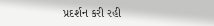પ્રદર્શન કરી રહી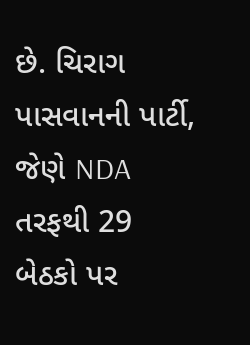છે. ચિરાગ પાસવાનની પાર્ટી, જેણે NDA તરફથી 29 બેઠકો પર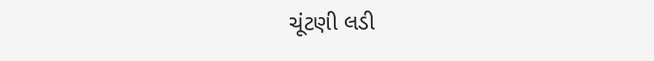ચૂંટણી લડી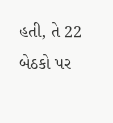હતી, તે 22 બેઠકો પર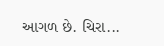આગળ છે. ચિરા...